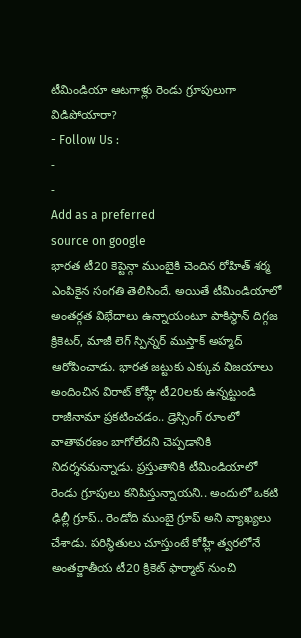టీమిండియా ఆటగాళ్లు రెండు గ్రూపులుగా విడిపోయారా?
- Follow Us :
-
-
Add as a preferred
source on google
భారత టీ20 కెప్టెన్గా ముంబైకి చెందిన రోహిత్ శర్మ ఎంపికైన సంగతి తెలిసిందే. అయితే టీమిండియాలో అంతర్గత విభేదాలు ఉన్నాయంటూ పాకిస్థాన్ దిగ్గజ క్రికెటర్, మాజీ లెగ్ స్పిన్నర్ ముస్తాక్ అహ్మద్ ఆరోపించాడు. భారత జట్టుకు ఎక్కువ విజయాలు అందించిన విరాట్ కోహ్లీ టీ20లకు ఉన్నట్టుండి రాజీనామా ప్రకటించడం.. డ్రెస్సింగ్ రూంలో వాతావరణం బాగోలేదని చెప్పడానికి నిదర్శనమన్నాడు. ప్రస్తుతానికి టీమిండియాలో రెండు గ్రూపులు కనిపిస్తున్నాయని.. అందులో ఒకటి ఢిల్లీ గ్రూప్.. రెండోది ముంబై గ్రూప్ అని వ్యాఖ్యలు చేశాడు. పరిస్థితులు చూస్తుంటే కోహ్లీ త్వరలోనే అంతర్జాతీయ టీ20 క్రికెట్ ఫార్మాట్ నుంచి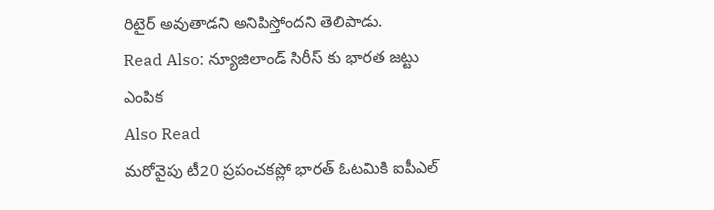రిటైర్ అవుతాడని అనిపిస్తోందని తెలిపాడు.
Read Also: న్యూజిలాండ్ సిరీస్ కు భారత జట్టు ఎంపిక
Also Read
మరోవైపు టీ20 ప్రపంచకప్లో భారత్ ఓటమికి ఐపీఎల్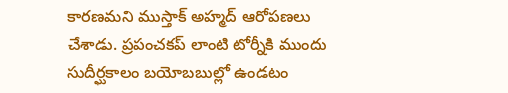కారణమని ముస్తాక్ అహ్మద్ ఆరోపణలు చేశాడు. ప్రపంచకప్ లాంటి టోర్నీకి ముందు సుదీర్ఘకాలం బయోబబుల్లో ఉండటం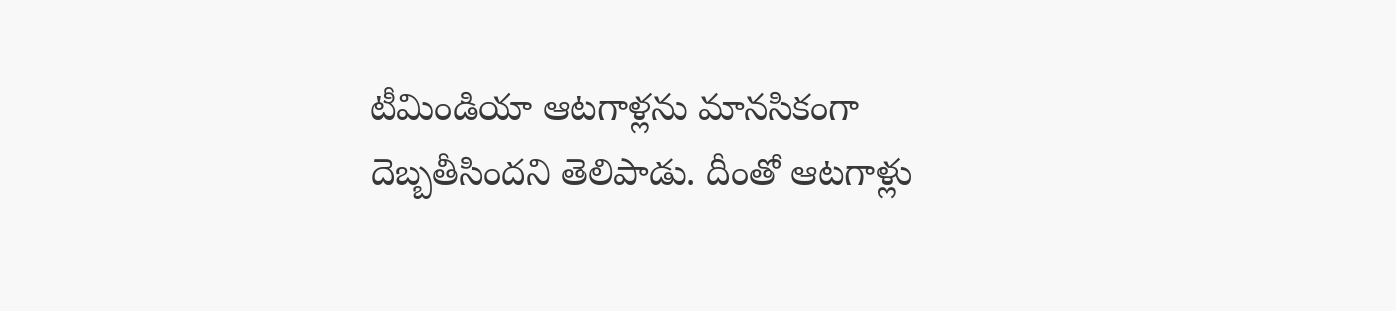టీమిండియా ఆటగాళ్లను మానసికంగా దెబ్బతీసిందని తెలిపాడు. దీంతో ఆటగాళ్లు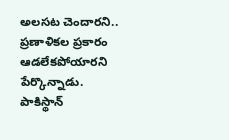అలసట చెందారని.. ప్రణాళికల ప్రకారం ఆడలేకపోయారని పేర్కొన్నాడు. పాకిస్థాన్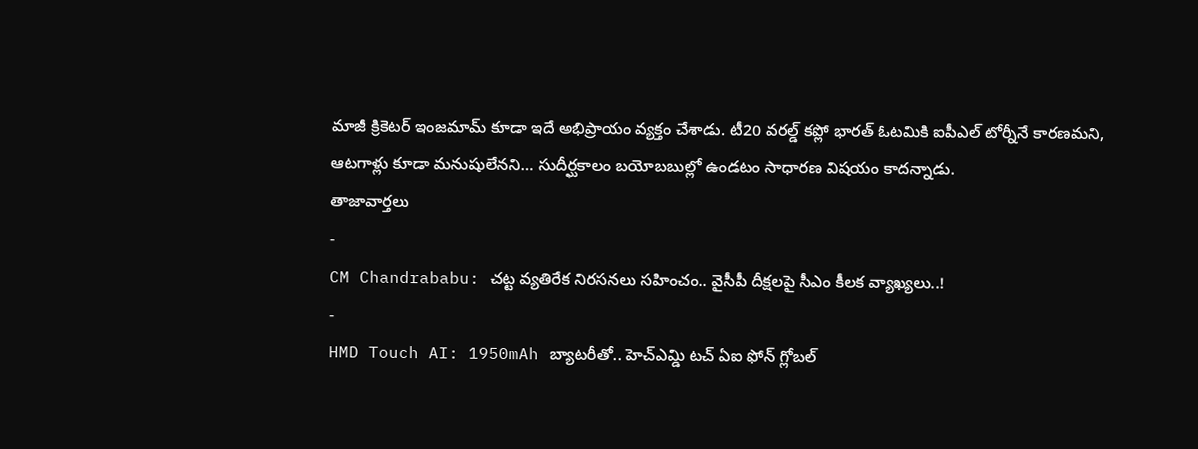మాజీ క్రికెటర్ ఇంజమామ్ కూడా ఇదే అభిప్రాయం వ్యక్తం చేశాడు. టీ20 వరల్డ్ కప్లో భారత్ ఓటమికి ఐపీఎల్ టోర్నీనే కారణమని, ఆటగాళ్లు కూడా మనుషులేనని… సుదీర్ఘకాలం బయోబబుల్లో ఉండటం సాధారణ విషయం కాదన్నాడు.
తాజావార్తలు
-
CM Chandrababu: చట్ట వ్యతిరేక నిరసనలు సహించం.. వైసీపీ దీక్షలపై సీఎం కీలక వ్యాఖ్యలు..!
-
HMD Touch AI: 1950mAh బ్యాటరీతో.. హెచ్ఎమ్డి టచ్ ఏఐ ఫోన్ గ్లోబల్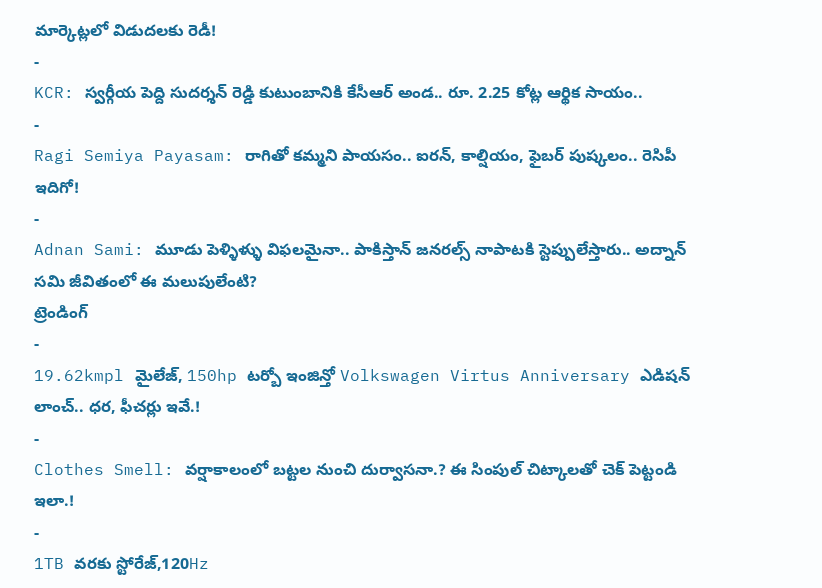మార్కెట్లలో విడుదలకు రెడీ!
-
KCR: స్వర్గీయ పెద్ది సుదర్శన్ రెడ్డి కుటుంబానికి కేసీఆర్ అండ.. రూ. 2.25 కోట్ల ఆర్థిక సాయం..
-
Ragi Semiya Payasam: రాగితో కమ్మని పాయసం.. ఐరన్, కాల్షియం, ఫైబర్ పుష్కలం.. రెసిపీ ఇదిగో!
-
Adnan Sami: మూడు పెళ్ళిళ్ళు విఫలమైనా.. పాకిస్తాన్ జనరల్స్ నాపాటకి స్టెప్పులేస్తారు.. అద్నాన్ సమి జీవితంలో ఈ మలుపులేంటి?
ట్రెండింగ్
-
19.62kmpl మైలేజ్, 150hp టర్బో ఇంజిన్తో Volkswagen Virtus Anniversary ఎడిషన్ లాంచ్.. ధర, ఫీచర్లు ఇవే.!
-
Clothes Smell: వర్షాకాలంలో బట్టల నుంచి దుర్వాసనా.? ఈ సింపుల్ చిట్కాలతో చెక్ పెట్టండి ఇలా.!
-
1TB వరకు స్టోరేజ్,120Hz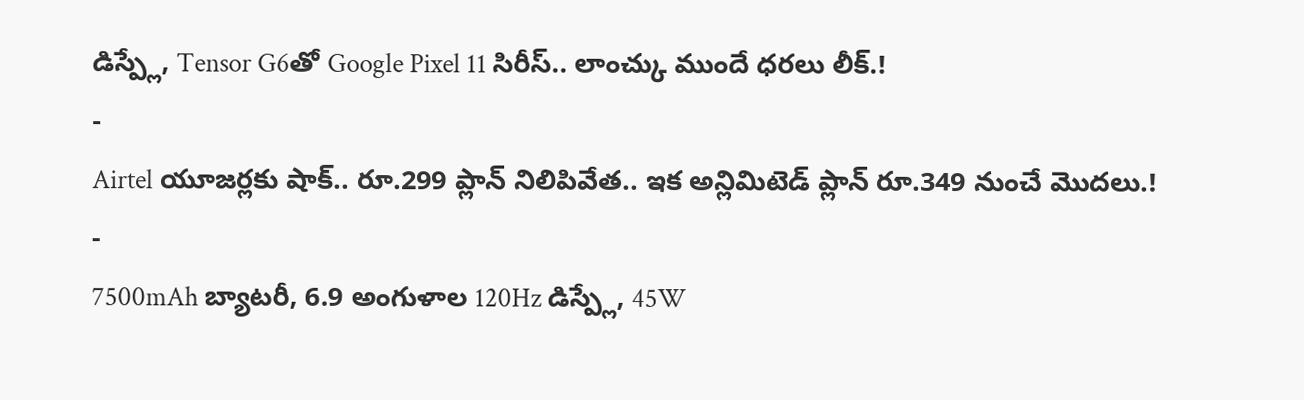డిస్ప్లే, Tensor G6తో Google Pixel 11 సిరీస్.. లాంచ్కు ముందే ధరలు లీక్.!
-
Airtel యూజర్లకు షాక్.. రూ.299 ప్లాన్ నిలిపివేత.. ఇక అన్లిమిటెడ్ ప్లాన్ రూ.349 నుంచే మొదలు.!
-
7500mAh బ్యాటరీ, 6.9 అంగుళాల 120Hz డిస్ప్లే, 45W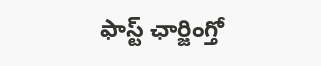ఫాస్ట్ ఛార్జింగ్తో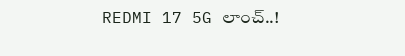REDMI 17 5G లాంచ్..!